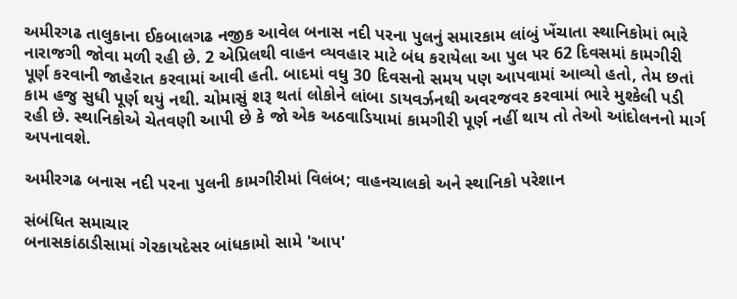અમીરગઢ તાલુકાના ઈકબાલગઢ નજીક આવેલ બનાસ નદી પરના પુલનું સમારકામ લાંબું ખેંચાતા સ્થાનિકોમાં ભારે નારાજગી જોવા મળી રહી છે. 2 એપ્રિલથી વાહન વ્યવહાર માટે બંધ કરાયેલા આ પુલ પર 62 દિવસમાં કામગીરી પૂર્ણ કરવાની જાહેરાત કરવામાં આવી હતી. બાદમાં વધુ 30 દિવસનો સમય પણ આપવામાં આવ્યો હતો, તેમ છતાં કામ હજુ સુધી પૂર્ણ થયું નથી. ચોમાસું શરૂ થતાં લોકોને લાંબા ડાયવર્ઝનથી અવરજવર કરવામાં ભારે મુશ્કેલી પડી રહી છે. સ્થાનિકોએ ચેતવણી આપી છે કે જો એક અઠવાડિયામાં કામગીરી પૂર્ણ નહીં થાય તો તેઓ આંદોલનનો માર્ગ અપનાવશે.

અમીરગઢ બનાસ નદી પરના પુલની કામગીરીમાં વિલંબ; વાહનચાલકો અને સ્થાનિકો પરેશાન

સંબંધિત સમાચાર
બનાસકાંઠાડીસામાં ગેરકાયદેસર બાંધકામો સામે 'આપ'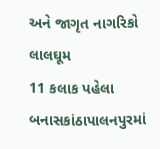અને જાગૃત નાગરિકો લાલઘૂમ
11 કલાક પહેલા
બનાસકાંઠાપાલનપુરમાં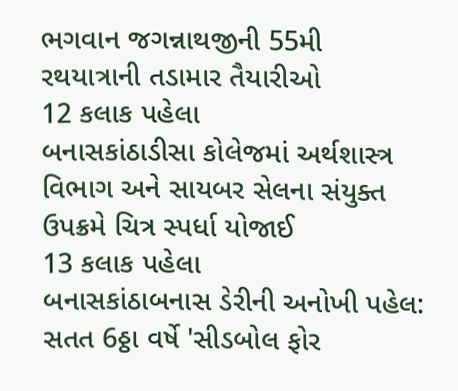ભગવાન જગન્નાથજીની 55મી રથયાત્રાની તડામાર તૈયારીઓ
12 કલાક પહેલા
બનાસકાંઠાડીસા કોલેજમાં અર્થશાસ્ત્ર વિભાગ અને સાયબર સેલના સંયુક્ત ઉપક્રમે ચિત્ર સ્પર્ધા યોજાઈ
13 કલાક પહેલા
બનાસકાંઠાબનાસ ડેરીની અનોખી પહેલ: સતત 6ઠ્ઠા વર્ષે 'સીડબોલ ફોર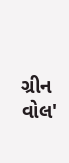ગ્રીન વોલ'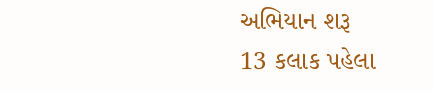અભિયાન શરૂ
13 કલાક પહેલા